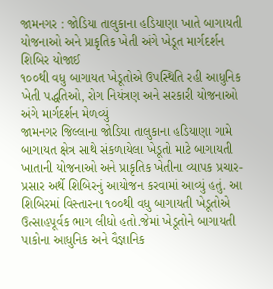જામનગર : જોડિયા તાલુકાના હડિયાણા ખાતે બાગાયતી યોજનાઓ અને પ્રાકૃતિક ખેતી અંગે ખેડૂત માર્ગદર્શન શિબિર યોજાઈ
૧૦૦થી વધુ બાગાયત ખેડૂતોએ ઉપસ્થિતિ રહી આધુનિક ખેતી પદ્ધતિઓ, રોગ નિયંત્રણ અને સરકારી યોજનાઓ અંગે માર્ગદર્શન મેળવ્યું
જામનગર જિલ્લાના જોડિયા તાલુકાના હડિયાણા ગામે બાગાયત ક્ષેત્ર સાથે સંકળાયેલા ખેડૂતો માટે બાગાયતી ખાતાની યોજનાઓ અને પ્રાકૃતિક ખેતીના વ્યાપક પ્રચાર-પ્રસાર અર્થે શિબિરનું આયોજન કરવામાં આવ્યું હતું. આ શિબિરમાં વિસ્તારના ૧૦૦થી વધુ બાગાયતી ખેડૂતોએ ઉત્સાહપૂર્વક ભાગ લીધો હતો.જેમાં ખેડૂતોને બાગાયતી પાકોના આધુનિક અને વૈજ્ઞાનિક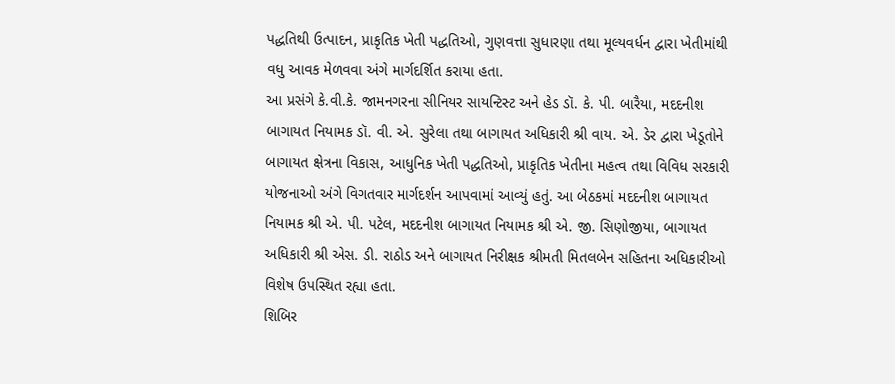પદ્ધતિથી ઉત્પાદન, પ્રાકૃતિક ખેતી પદ્ધતિઓ, ગુણવત્તા સુધારણા તથા મૂલ્યવર્ધન દ્વારા ખેતીમાંથી વધુ આવક મેળવવા અંગે માર્ગદર્શિત કરાયા હતા.
આ પ્રસંગે કે.વી.કે. જામનગરના સીનિયર સાયન્ટિસ્ટ અને હેડ ડૉ. કે. પી. બારૈયા, મદદનીશ બાગાયત નિયામક ડૉ. વી. એ. સુરેલા તથા બાગાયત અધિકારી શ્રી વાય. એ. ડેર દ્વારા ખેડૂતોને બાગાયત ક્ષેત્રના વિકાસ, આધુનિક ખેતી પદ્ધતિઓ, પ્રાકૃતિક ખેતીના મહત્વ તથા વિવિધ સરકારી યોજનાઓ અંગે વિગતવાર માર્ગદર્શન આપવામાં આવ્યું હતું. આ બેઠકમાં મદદનીશ બાગાયત નિયામક શ્રી એ. પી. પટેલ, મદદનીશ બાગાયત નિયામક શ્રી એ. જી. સિણોજીયા, બાગાયત અધિકારી શ્રી એસ. ડી. રાઠોડ અને બાગાયત નિરીક્ષક શ્રીમતી મિતલબેન સહિતના અધિકારીઓ વિશેષ ઉપસ્થિત રહ્યા હતા.
શિબિર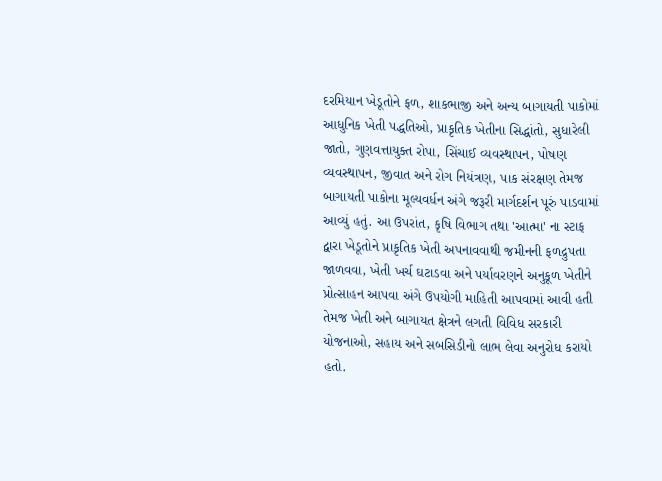દરમિયાન ખેડૂતોને ફળ, શાકભાજી અને અન્ય બાગાયતી પાકોમાં આધુનિક ખેતી પદ્ધતિઓ, પ્રાકૃતિક ખેતીના સિદ્ધાંતો, સુધારેલી જાતો, ગુણવત્તાયુક્ત રોપા, સિંચાઈ વ્યવસ્થાપન, પોષણ વ્યવસ્થાપન, જીવાત અને રોગ નિયંત્રણ, પાક સંરક્ષણ તેમજ બાગાયતી પાકોના મૂલ્યવર્ધન અંગે જરૂરી માર્ગદર્શન પૂરું પાડવામાં આવ્યું હતું. આ ઉપરાંત, કૃષિ વિભાગ તથા 'આત્મા' ના સ્ટાફ દ્વારા ખેડૂતોને પ્રાકૃતિક ખેતી અપનાવવાથી જમીનની ફળદ્રુપતા જાળવવા, ખેતી ખર્ચ ઘટાડવા અને પર્યાવરણને અનુકૂળ ખેતીને પ્રોત્સાહન આપવા અંગે ઉપયોગી માહિતી આપવામાં આવી હતી તેમજ ખેતી અને બાગાયત ક્ષેત્રને લગતી વિવિધ સરકારી યોજનાઓ, સહાય અને સબસિડીનો લાભ લેવા અનુરોધ કરાયો હતો.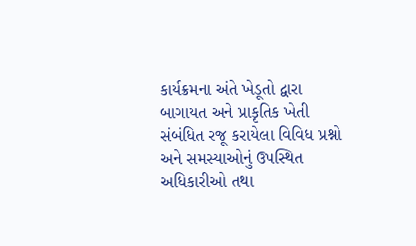કાર્યક્રમના અંતે ખેડૂતો દ્વારા બાગાયત અને પ્રાકૃતિક ખેતી સંબંધિત રજૂ કરાયેલા વિવિધ પ્રશ્નો અને સમસ્યાઓનું ઉપસ્થિત અધિકારીઓ તથા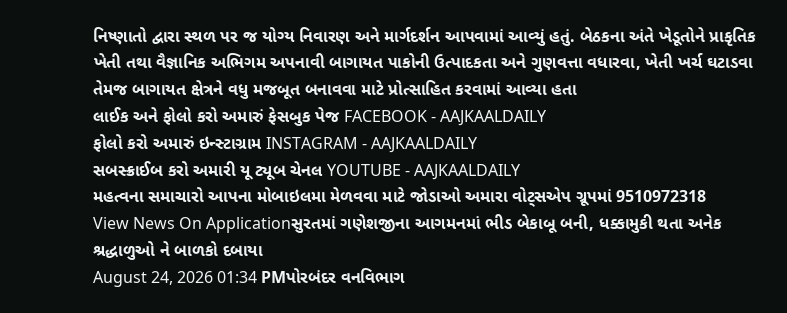નિષ્ણાતો દ્વારા સ્થળ પર જ યોગ્ય નિવારણ અને માર્ગદર્શન આપવામાં આવ્યું હતું. બેઠકના અંતે ખેડૂતોને પ્રાકૃતિક ખેતી તથા વૈજ્ઞાનિક અભિગમ અપનાવી બાગાયત પાકોની ઉત્પાદકતા અને ગુણવત્તા વધારવા, ખેતી ખર્ચ ઘટાડવા તેમજ બાગાયત ક્ષેત્રને વધુ મજબૂત બનાવવા માટે પ્રોત્સાહિત કરવામાં આવ્યા હતા
લાઈક અને ફોલો કરો અમારું ફેસબુક પેજ FACEBOOK - AAJKAALDAILY
ફોલો કરો અમારું ઇન્સ્ટાગ્રામ INSTAGRAM - AAJKAALDAILY
સબસ્ક્રાઈબ કરો અમારી યૂ ટ્યૂબ ચેનલ YOUTUBE - AAJKAALDAILY
મહત્વના સમાચારો આપના મોબાઇલમા મેળવવા માટે જોડાઓ અમારા વોટ્સએપ ગ્રૂપમાં 9510972318
View News On Applicationસુરતમાં ગણેશજીના આગમનમાં ભીડ બેકાબૂ બની, ધક્કામુકી થતા અનેક શ્રદ્ધાળુઓ ને બાળકો દબાયા
August 24, 2026 01:34 PMપોરબંદર વનવિભાગ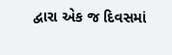દ્વારા એક જ દિવસમાં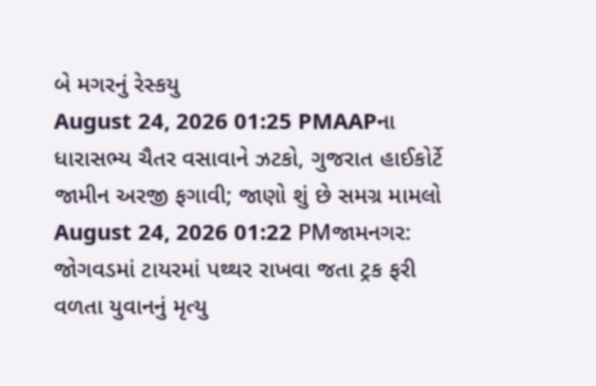બે મગરનું રેસ્કયુ
August 24, 2026 01:25 PMAAPના ધારાસભ્ય ચૈતર વસાવાને ઝટકો, ગુજરાત હાઈકોર્ટે જામીન અરજી ફગાવી; જાણો શું છે સમગ્ર મામલો
August 24, 2026 01:22 PMજામનગર: જોગવડમાં ટાયરમાં પથ્થર રાખવા જતા ટ્રક ફરી વળતા યુવાનનું મૃત્યુ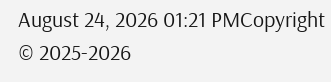August 24, 2026 01:21 PMCopyright © 2025-2026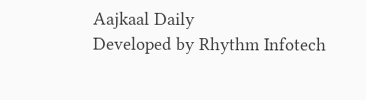Aajkaal Daily
Developed by Rhythm Infotech